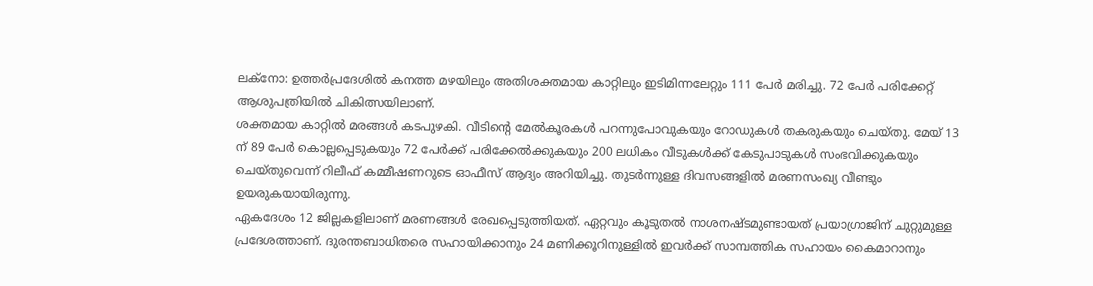ലക്നോ: ഉത്തർപ്രദേശിൽ കനത്ത മഴയിലും അതിശക്തമായ കാറ്റിലും ഇടിമിന്നലേറ്റും 111 പേർ മരിച്ചു. 72 പേർ പരിക്കേറ്റ് ആശുപത്രിയിൽ ചികിത്സയിലാണ്.
ശക്തമായ കാറ്റിൽ മരങ്ങൾ കടപുഴകി. വീടിന്റെ മേൽകൂരകൾ പറന്നുപോവുകയും റോഡുകൾ തകരുകയും ചെയ്തു. മേയ് 13 ന് 89 പേർ കൊല്ലപ്പെടുകയും 72 പേർക്ക് പരിക്കേൽക്കുകയും 200 ലധികം വീടുകൾക്ക് കേടുപാടുകൾ സംഭവിക്കുകയും ചെയ്തുവെന്ന് റിലീഫ് കമ്മീഷണറുടെ ഓഫീസ് ആദ്യം അറിയിച്ചു. തുടർന്നുള്ള ദിവസങ്ങളിൽ മരണസംഖ്യ വീണ്ടും ഉയരുകയായിരുന്നു.
ഏകദേശം 12 ജില്ലകളിലാണ് മരണങ്ങൾ രേഖപ്പെടുത്തിയത്. ഏറ്റവും കൂടുതൽ നാശനഷ്ടമുണ്ടായത് പ്രയാഗ്രാജിന് ചുറ്റുമുള്ള പ്രദേശത്താണ്. ദുരന്തബാധിതരെ സഹായിക്കാനും 24 മണിക്കൂറിനുള്ളിൽ ഇവർക്ക് സാമ്പത്തിക സഹായം കൈമാറാനും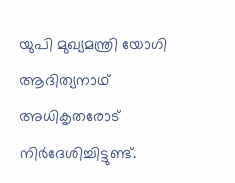യുപി മുഖ്യമന്ത്രി യോഗി ആദിത്യനാഥ് അധികൃതരോട് നിർദേശിച്ചിട്ടുണ്ട്.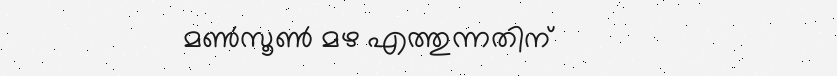മൺസൂൺ മഴ എത്തുന്നതിന്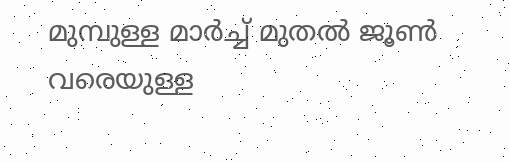മുമ്പുള്ള മാർച്ച് മുതൽ ജൂൺ വരെയുള്ള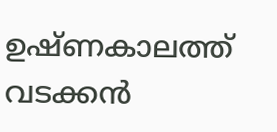ഉഷ്ണകാലത്ത് വടക്കൻ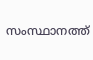സംസ്ഥാനത്ത്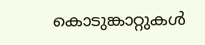കൊടുങ്കാറ്റുകൾ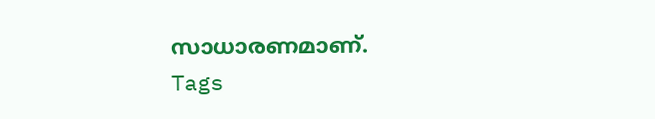സാധാരണമാണ്.
Tags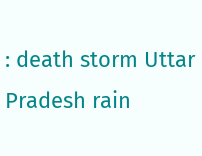: death storm Uttar Pradesh rain